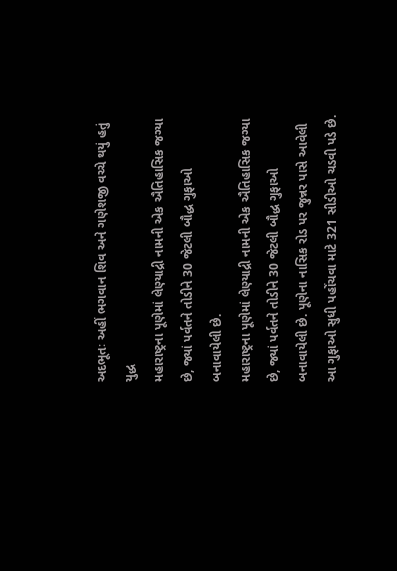અદભૂતઃ અહીં ભગવાન શિવ અને ગણેશજી વચ્ચે થયું હતું યુદ્ધ
મહારાષ્ટ્રના પૂણેમાં લેણ્યાદ્રી નામની એક ઐતિહાસિક જગ્યા છે, જ્યાં પર્વતને તોડીને 30 જેટલી બૌદ્ધ ગુફાઓ બનાવાયેલી છે.
મહારાષ્ટ્રના પૂણેમાં લેણ્યાદ્રી નામની એક ઐતિહાસિક જગ્યા છે, જ્યાં પર્વતને તોડીને 30 જેટલી બૌદ્ધ ગુફાઓ બનાવાયેલી છે. પૂણેના નાસિક રોડ પર જુન્નર પાસે આવેલી આ ગુફાઓ સુધી પહોંચવા માટે 321 સીડીઓ ચડવી પડે છે.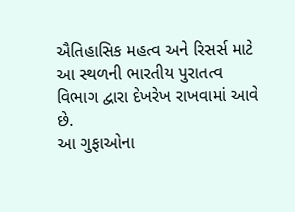ઐતિહાસિક મહત્વ અને રિસર્સ માટે આ સ્થળની ભારતીય પુરાતત્વ વિભાગ દ્વારા દેખરેખ રાખવામાં આવે છે.
આ ગુફાઓના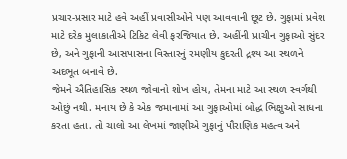પ્રચાર-પ્રસાર માટે હવે અહીં પ્રવાસીઓને પણ આવવાની છૂટ છે. ગુફામાં પ્રવેશ માટે દરેક મુલાકાતીએ ટિકિટ લેવી ફરજિયાત છે. અહીંની પ્રાચીન ગુફાઓ સુંદર છે, અને ગુફાની આસપાસના વિસ્તારનું રમણીય કુદરતી દ્રશ્ય આ સ્થળને અદભૂત બનાવે છે.
જેમને ઐતિહાસિક સ્થળ જોવાનો શોખ હોય, તેમના માટે આ સ્થળ સ્વર્ગથી ઓછું નથી. મનાય છે કે એક જમાનામાં આ ગુફાઓમાં બોદ્ધ ભિક્ષુઓ સાધના કરતા હતા. તો ચાલો આ લેખમાં જાણીએ ગુફાનું પૌરાણિક મહત્વ અને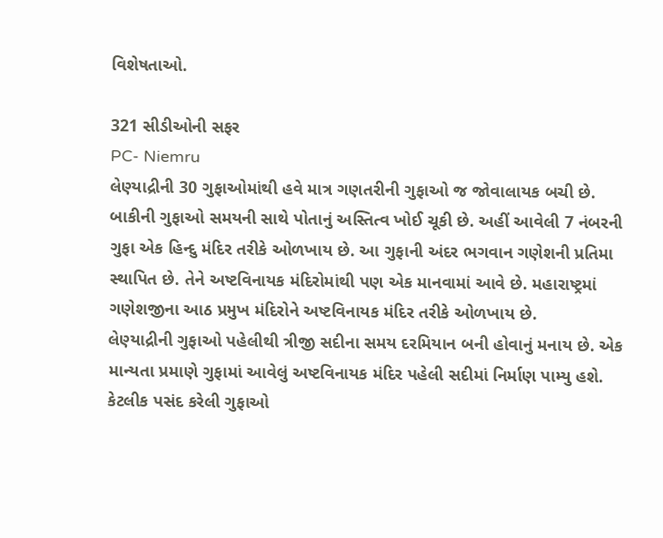વિશેષતાઓ.

321 સીડીઓની સફર
PC- Niemru
લેણ્યાદ્રીની 30 ગુફાઓમાંથી હવે માત્ર ગણતરીની ગુફાઓ જ જોવાલાયક બચી છે. બાકીની ગુફાઓ સમયની સાથે પોતાનું અસ્તિત્વ ખોઈ ચૂકી છે. અહીં આવેલી 7 નંબરની ગુફા એક હિન્દુ મંદિર તરીકે ઓળખાય છે. આ ગુફાની અંદર ભગવાન ગણેશની પ્રતિમા સ્થાપિત છે. તેને અષ્ટવિનાયક મંદિરોમાંથી પણ એક માનવામાં આવે છે. મહારાષ્ટ્રમાં ગણેશજીના આઠ પ્રમુખ મંદિરોને અષ્ટવિનાયક મંદિર તરીકે ઓળખાય છે.
લેણ્યાદ્રીની ગુફાઓ પહેલીથી ત્રીજી સદીના સમય દરમિયાન બની હોવાનું મનાય છે. એક માન્યતા પ્રમાણે ગુફામાં આવેલું અષ્ટવિનાયક મંદિર પહેલી સદીમાં નિર્માણ પામ્યુ હશે.
કેટલીક પસંદ કરેલી ગુફાઓ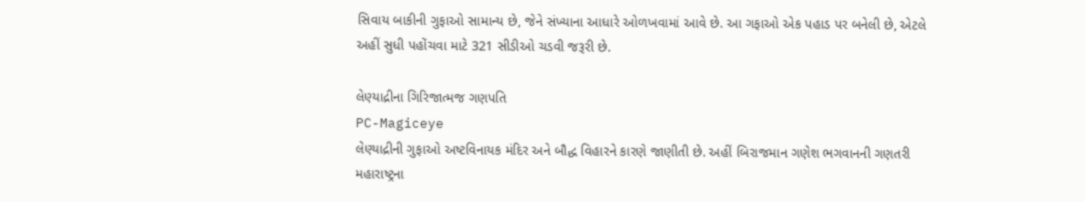સિવાય બાકીની ગુફાઓ સામાન્ય છે, જેને સંખ્યાના આધારે ઓળખવામાં આવે છે. આ ગફાઓ એક પહાડ પર બનેલી છે, એટલે અહીં સુધી પહોંચવા માટે 321 સીડીઓ ચડવી જરૂરી છે.

લેણ્યાદ્રીના ગિરિજાત્મજ ગણપતિ
PC-Magiceye
લેણ્યાદ્રીની ગુફાઓ અષ્ટવિનાયક મંદિર અને બૌદ્ધ વિહારને કારણે જાણીતી છે. અહીં બિરાજમાન ગણેશ ભગવાનની ગણતરી મહારાષ્ટ્રના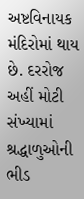અષ્ટવિનાયક મંદિરોમાં થાય છે. દરરોજ અહીં મોટી સંખ્યામાં શ્રદ્ધાળુઓની ભીડ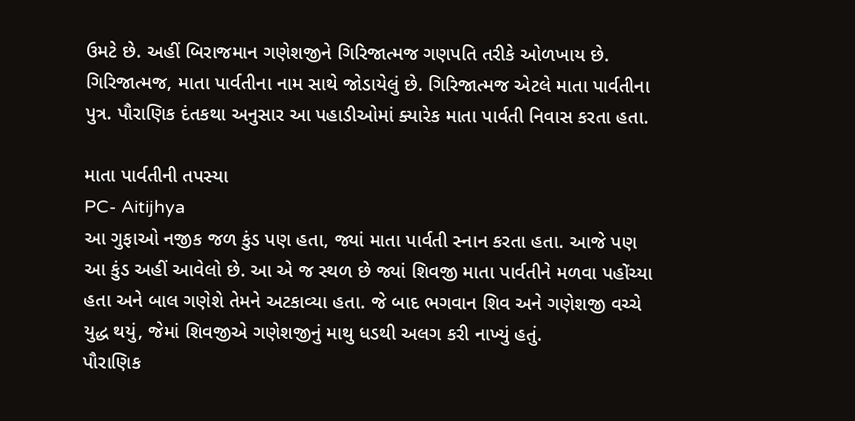ઉમટે છે. અહીં બિરાજમાન ગણેશજીને ગિરિજાત્મજ ગણપતિ તરીકે ઓળખાય છે.
ગિરિજાત્મજ, માતા પાર્વતીના નામ સાથે જોડાયેલું છે. ગિરિજાત્મજ એટલે માતા પાર્વતીના પુત્ર. પૌરાણિક દંતકથા અનુસાર આ પહાડીઓમાં ક્યારેક માતા પાર્વતી નિવાસ કરતા હતા.

માતા પાર્વતીની તપસ્યા
PC- Aitijhya
આ ગુફાઓ નજીક જળ કુંડ પણ હતા, જ્યાં માતા પાર્વતી સ્નાન કરતા હતા. આજે પણ આ કુંડ અહીં આવેલો છે. આ એ જ સ્થળ છે જ્યાં શિવજી માતા પાર્વતીને મળવા પહોંચ્યા હતા અને બાલ ગણેશે તેમને અટકાવ્યા હતા. જે બાદ ભગવાન શિવ અને ગણેશજી વચ્ચે યુદ્ધ થયું, જેમાં શિવજીએ ગણેશજીનું માથુ ધડથી અલગ કરી નાખ્યું હતું.
પૌરાણિક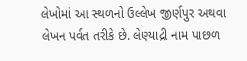લેખોમાં આ સ્થળનો ઉલ્લેખ જીર્ણપુર અથવા લેખન પર્વત તરીકે છે. લેણ્યાદ્રી નામ પાછળ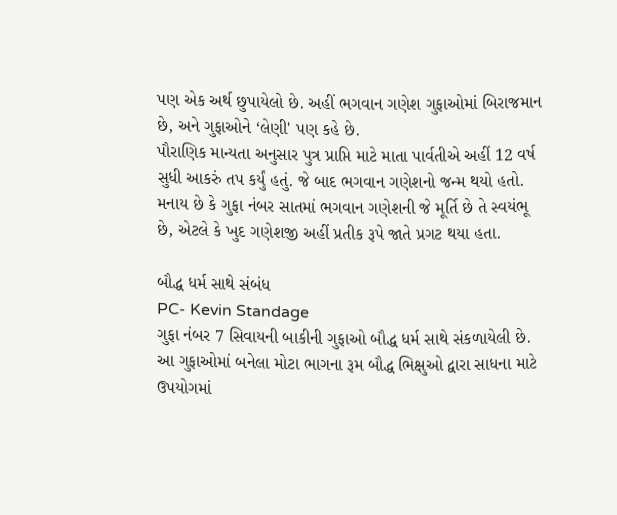પણ એક અર્થ છુપાયેલો છે. અહીં ભગવાન ગણેશ ગુફાઓમાં બિરાજમાન છે, અને ગુફાઓને ‘લેણી' પણ કહે છે.
પૌરાણિક માન્યતા અનુસાર પુત્ર પ્રાપ્તિ માટે માતા પાર્વતીએ અહીં 12 વર્ષ સુધી આકરું તપ કર્યું હતું. જે બાદ ભગવાન ગણેશનો જન્મ થયો હતો. મનાય છે કે ગુફા નંબર સાતમાં ભગવાન ગણેશની જે મૂર્તિ છે તે સ્વયંભૂ છે, એટલે કે ખુદ ગણેશજી અહીં પ્રતીક રૂપે જાતે પ્રગટ થયા હતા.

બૌદ્ધ ધર્મ સાથે સંબંધ
PC- Kevin Standage
ગુફા નંબર 7 સિવાયની બાકીની ગુફાઓ બૌદ્ધ ધર્મ સાથે સંકળાયેલી છે. આ ગુફાઓમાં બનેલા મોટા ભાગના રૂમ બૌદ્ધ ભિક્ષુઓ દ્વારા સાધના માટે ઉપયોગમાં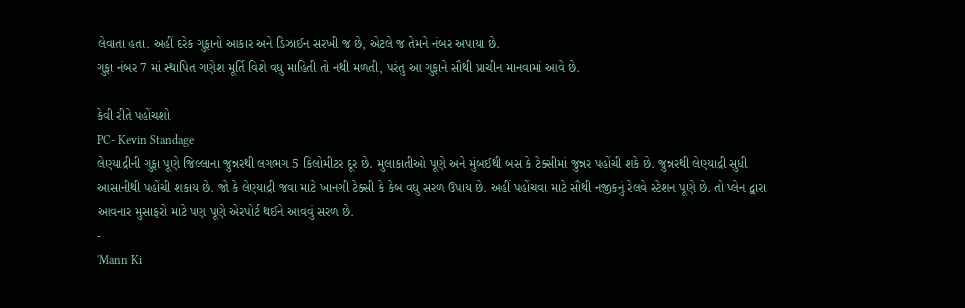લેવાતા હતા. અહીં દરેક ગુફાનો આકાર અને ડિઝાઈન સરખી જ છે, એટલે જ તેમને નંબર અપાયા છે.
ગુફા નંબર 7 માં સ્થાપિત ગણેશ મૂર્તિ વિશે વધુ માહિતી તો નથી મળતી, પરંતુ આ ગુફાને સૌથી પ્રાચીન માનવામાં આવે છે.

કેવી રીતે પહોંચશો
PC- Kevin Standage
લેણ્યાદ્રીની ગુફા પૂણે જિલ્લાના જુન્નરથી લગભગ 5 કિલોમીટર દૂર છે. મુલાકાતીઓ પૂણે અને મુંબઈથી બસ કે ટેક્સીમાં જુન્નર પહોંચી શકે છે. જુન્નરથી લેણ્યાદ્રી સુધી આસાનીથી પહોંચી શકાય છે. જો કે લેણ્યાદ્રી જવા માટે ખાનગી ટેક્સી કે કેબ વધુ સરળ ઉપાય છે. અહીં પહોંચવા માટે સૌથી નજીકનું રેલવે સ્ટેશન પૂણે છે. તો પ્લેન દ્વારા આવનાર મુસાફરો માટે પણ પૂણે એરપોર્ટ થઈને આવવું સરળ છે.
-
'Mann Ki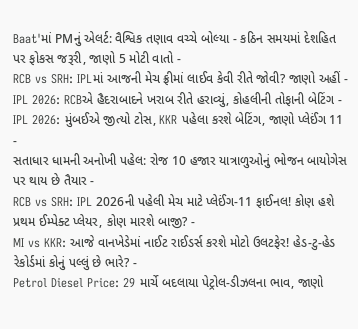Baat'માં PMનું એલર્ટ: વૈશ્વિક તણાવ વચ્ચે બોલ્યા - કઠિન સમયમાં દેશહિત પર ફોકસ જરૂરી, જાણો 5 મોટી વાતો -
RCB vs SRH: IPLમાં આજની મેચ ફ્રીમાં લાઈવ કેવી રીતે જોવી? જાણો અહીં -
IPL 2026: RCBએ હૈદરાબાદને ખરાબ રીતે હરાવ્યું, કોહલીની તોફાની બેટિંગ -
IPL 2026: મુંબઈએ જીત્યો ટોસ, KKR પહેલા કરશે બેટિંગ, જાણો પ્લેઈંગ 11 -
સતાધાર ધામની અનોખી પહેલ: રોજ 10 હજાર યાત્રાળુઓનું ભોજન બાયોગેસ પર થાય છે તૈયાર -
RCB vs SRH: IPL 2026ની પહેલી મેચ માટે પ્લેઈંગ-11 ફાઈનલ! કોણ હશે પ્રથમ ઈમ્પેક્ટ પ્લેયર, કોણ મારશે બાજી? -
MI vs KKR: આજે વાનખેડેમાં નાઈટ રાઈડર્સ કરશે મોટો ઉલટફેર! હેડ-ટુ-હેડ રેકોર્ડમાં કોનું પલ્લું છે ભારે? -
Petrol Diesel Price: 29 માર્ચે બદલાયા પેટ્રોલ-ડીઝલના ભાવ, જાણો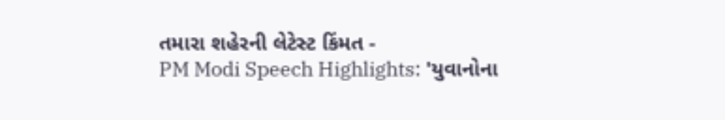તમારા શહેરની લેટેસ્ટ કિંમત -
PM Modi Speech Highlights: 'યુવાનોના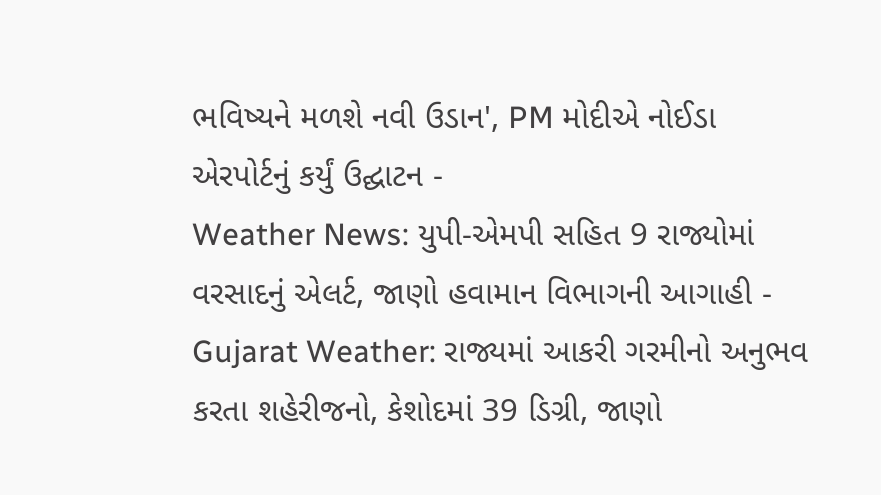ભવિષ્યને મળશે નવી ઉડાન', PM મોદીએ નોઈડા એરપોર્ટનું કર્યું ઉદ્ઘાટન -
Weather News: યુપી-એમપી સહિત 9 રાજ્યોમાં વરસાદનું એલર્ટ, જાણો હવામાન વિભાગની આગાહી -
Gujarat Weather: રાજ્યમાં આકરી ગરમીનો અનુભવ કરતા શહેરીજનો, કેશોદમાં 39 ડિગ્રી, જાણો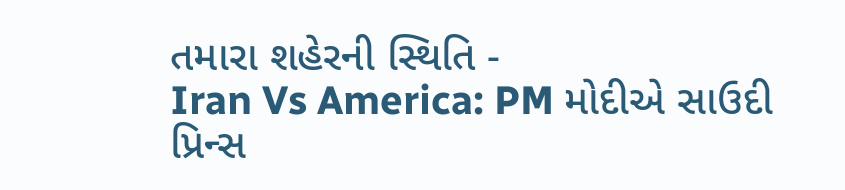તમારા શહેરની સ્થિતિ -
Iran Vs America: PM મોદીએ સાઉદી પ્રિન્સ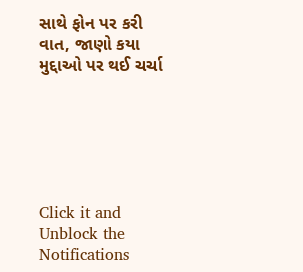સાથે ફોન પર કરી વાત, જાણો કયા મુદ્દાઓ પર થઈ ચર્ચા






Click it and Unblock the Notifications